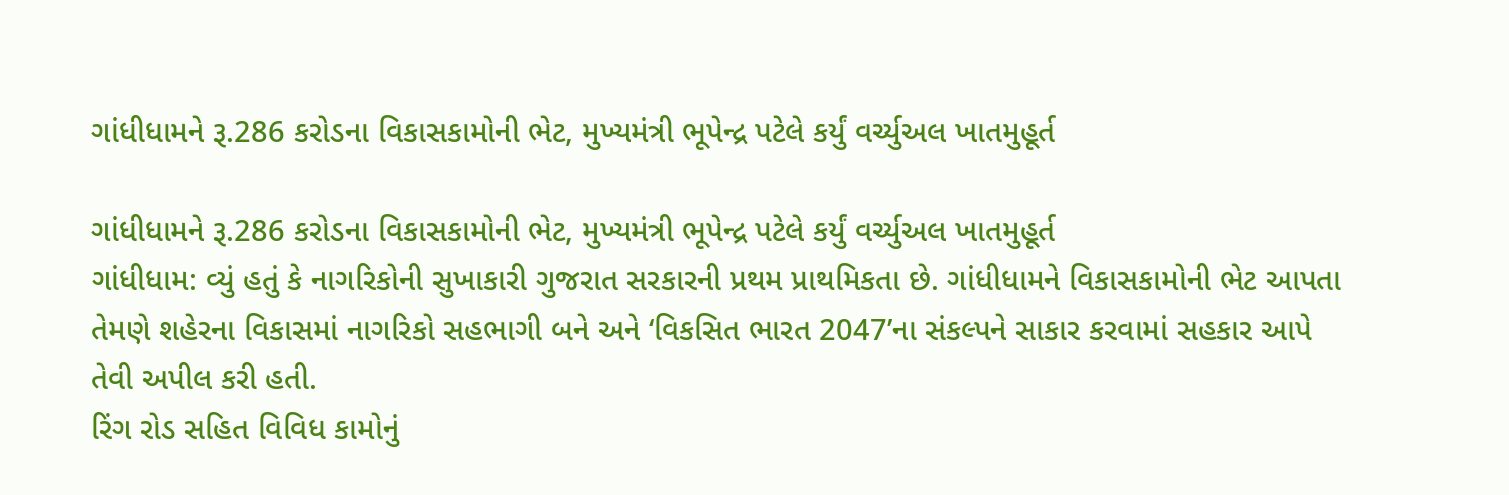ગાંધીધામને રૂ.286 કરોડના વિકાસકામોની ભેટ, મુખ્યમંત્રી ભૂપેન્દ્ર પટેલે કર્યું વર્ચ્યુઅલ ખાતમુહૂર્ત

ગાંધીધામને રૂ.286 કરોડના વિકાસકામોની ભેટ, મુખ્યમંત્રી ભૂપેન્દ્ર પટેલે કર્યું વર્ચ્યુઅલ ખાતમુહૂર્ત
ગાંધીધામ: વ્યું હતું કે નાગરિકોની સુખાકારી ગુજરાત સરકારની પ્રથમ પ્રાથમિકતા છે. ગાંધીધામને વિકાસકામોની ભેટ આપતા તેમણે શહેરના વિકાસમાં નાગરિકો સહભાગી બને અને ‘વિકસિત ભારત 2047’ના સંકલ્પને સાકાર કરવામાં સહકાર આપે તેવી અપીલ કરી હતી.
રિંગ રોડ સહિત વિવિધ કામોનું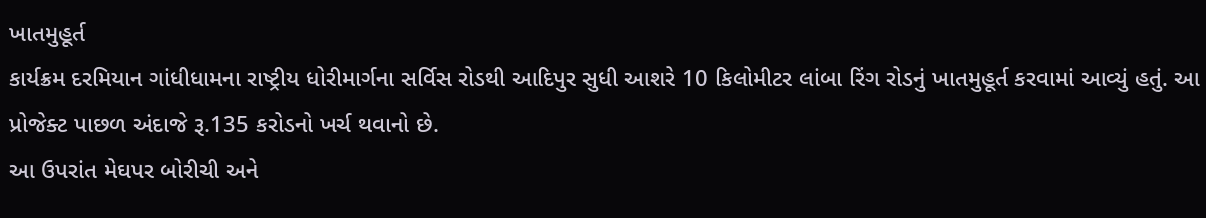ખાતમુહૂર્ત
કાર્યક્રમ દરમિયાન ગાંધીધામના રાષ્ટ્રીય ધોરીમાર્ગના સર્વિસ રોડથી આદિપુર સુધી આશરે 10 કિલોમીટર લાંબા રિંગ રોડનું ખાતમુહૂર્ત કરવામાં આવ્યું હતું. આ પ્રોજેક્ટ પાછળ અંદાજે રૂ.135 કરોડનો ખર્ચ થવાનો છે.
આ ઉપરાંત મેઘપર બોરીચી અને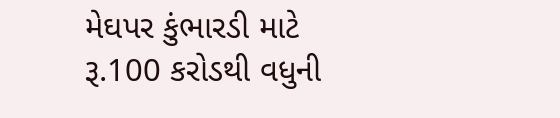મેઘપર કુંભારડી માટે રૂ.100 કરોડથી વધુની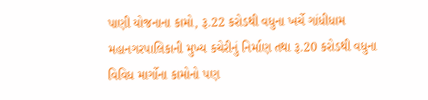પાણી યોજનાના કામો, રૂ.22 કરોડથી વધુના ખર્ચે ગાંધીધામ મહાનગરપાલિકાની મુખ્ય કચેરીનું નિર્માણ તથા રૂ.20 કરોડથી વધુના વિવિધ માર્ગોના કામોનો પણ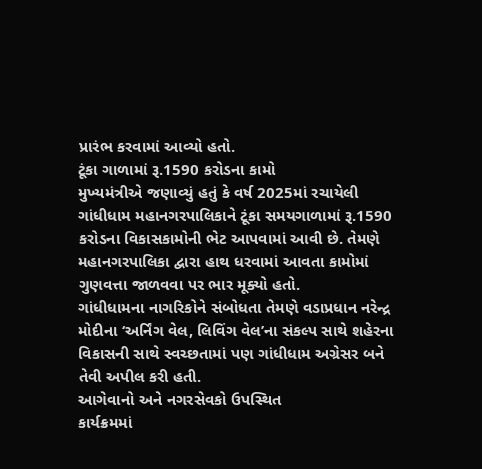પ્રારંભ કરવામાં આવ્યો હતો.
ટૂંકા ગાળામાં રૂ.1590 કરોડના કામો
મુખ્યમંત્રીએ જણાવ્યું હતું કે વર્ષ 2025માં રચાયેલી ગાંધીધામ મહાનગરપાલિકાને ટૂંકા સમયગાળામાં રૂ.1590 કરોડના વિકાસકામોની ભેટ આપવામાં આવી છે. તેમણે મહાનગરપાલિકા દ્વારા હાથ ધરવામાં આવતા કામોમાં ગુણવત્તા જાળવવા પર ભાર મૂક્યો હતો.
ગાંધીધામના નાગરિકોને સંબોધતા તેમણે વડાપ્રધાન નરેન્દ્ર મોદીના ‘અર્નિંગ વેલ, લિવિંગ વેલ’ના સંકલ્પ સાથે શહેરના વિકાસની સાથે સ્વચ્છતામાં પણ ગાંધીધામ અગ્રેસર બને તેવી અપીલ કરી હતી.
આગેવાનો અને નગરસેવકો ઉપસ્થિત
કાર્યક્રમમાં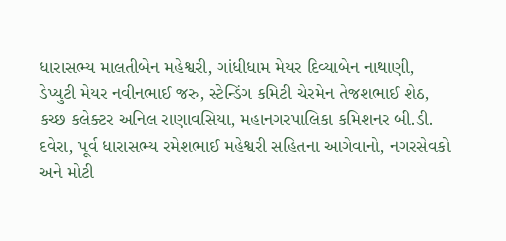ધારાસભ્ય માલતીબેન મહેશ્વરી, ગાંધીધામ મેયર દિવ્યાબેન નાથાણી, ડેપ્યુટી મેયર નવીનભાઈ જરુ, સ્ટેન્ડિંગ કમિટી ચેરમેન તેજશભાઈ શેઠ, કચ્છ કલેક્ટર અનિલ રાણાવસિયા, મહાનગરપાલિકા કમિશનર બી.ડી. દવેરા, પૂર્વ ધારાસભ્ય રમેશભાઈ મહેશ્વરી સહિતના આગેવાનો, નગરસેવકો અને મોટી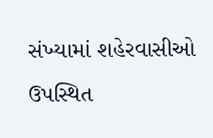સંખ્યામાં શહેરવાસીઓ ઉપસ્થિત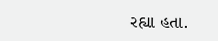રહ્યા હતા.